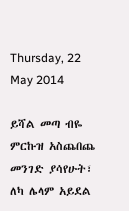Thursday, 22 May 2014

ይሻል መጣ ብዬ ምርኩዝ አስጨበጨ መንገድ ያሳየሁት፣ ለካ ሌላም አይደል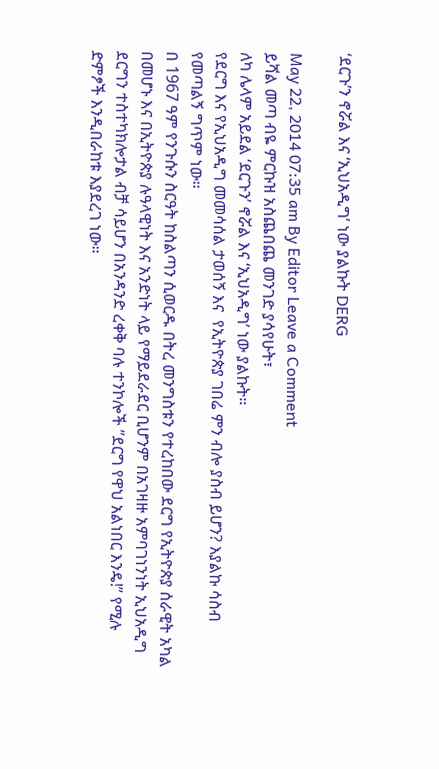‘ደርጉ’ን ኖሯል እና ‘ኢህአዲግ’ ነው ያልኩት DERG

May 22, 2014 07:35 am By Editor Leave a Comment
ይሻል መጣ ብዬ ምርኩዝ አስጨበጨ መንገድ ያሳየሁት፣
ለካ ሌላም አይደል ‘ደርጉን’ ኖሯል እና ‘ኢህአዲግ’ ነው ያልኩት።
የደርግ እና የኢህአዲግ መመሳሰል ታወሰኝ እና  የኢትዮጵያ ገበሬ ምን ብሎ ያስብ ይሆን? እያልኩ ሳስብ የመጣልኝ ግጥም ነው።
በ 1967 ዓም የንጉሱን ስርዓት ከስልጣን ሲወርዱ በትረ መንግስቱን የተረከበው ደርግ የኢትዮጵያ ሰራዊት አካል በመሆኑ እና በኢትዮጵያ ሉዓላዊነት እና አንድነት ላይ የማይደራደር ቢሆንም በአገዛዙ አምባገነንነት ኢህአዲግ ደርግን ተስተካክሎታል ብቻ ሳይሆን በአንዳንድ ረቀቅ ባሉ ተንኮሎች ”ደርግ የዋህ አልነበር እንዴ!” የሚሉ ድምፆች እንዲበራከቱ እያደረገ ነው።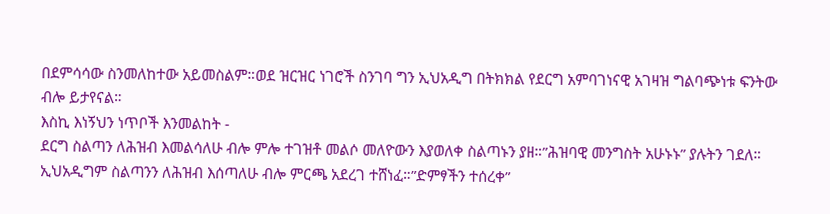በደምሳሳው ስንመለከተው አይመስልም።ወደ ዝርዝር ነገሮች ስንገባ ግን ኢህአዲግ በትክክል የደርግ አምባገነናዊ አገዛዝ ግልባጭነቱ ፍንትው ብሎ ይታየናል።
እስኪ እነኝህን ነጥቦች እንመልከት -
ደርግ ስልጣን ለሕዝብ እመልሳለሁ ብሎ ምሎ ተገዝቶ መልሶ መለዮውን እያወለቀ ስልጣኑን ያዘ።”ሕዝባዊ መንግስት አሁኑኑ” ያሉትን ገደለ። ኢህአዲግም ስልጣንን ለሕዝብ እሰጣለሁ ብሎ ምርጫ አደረገ ተሸነፈ።”ድምፃችን ተሰረቀ”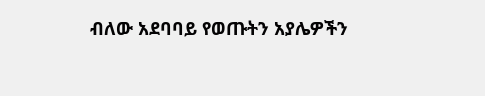ብለው አደባባይ የወጡትን አያሌዎችን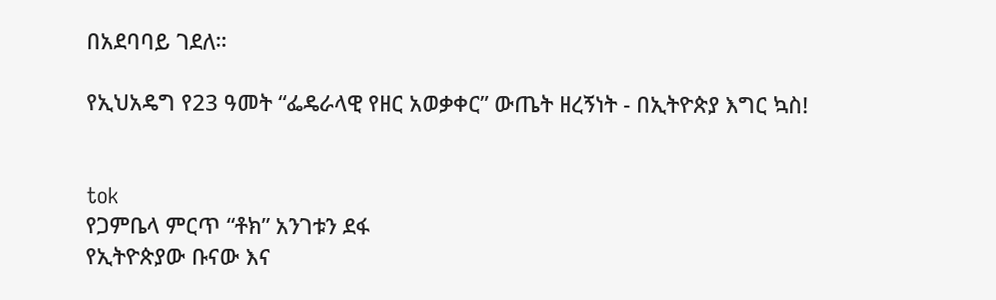በአደባባይ ገደለ።

የኢህአዴግ የ23 ዓመት “ፌዴራላዊ የዘር አወቃቀር” ውጤት ዘረኝነት - በኢትዮጵያ እግር ኳስ!


tok
የጋምቤላ ምርጥ “ቶክ” አንገቱን ደፋ
የኢትዮጵያው ቡናው እና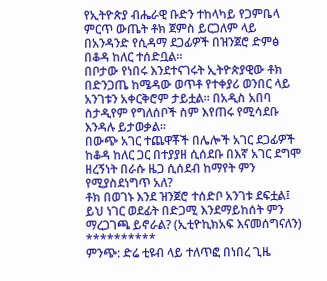የኢትዮጵያ ብሔራዊ ቡድን ተከላካይ የጋምቤላ ምርጥ ውጤት ቶክ ጀምስ ይርጋለም ላይ በአንዳንድ የሲዳማ ደጋፊዎች በዝንጀሮ ድምፅ በቆዳ ከለር ተሰድቧል።
በቦታው የነበሩ እንደተናገሩት ኢትዮጵያዊው ቶክ በድንጋጤ ከሜዳው ወጥቶ የተቀያሪ ወንበር ላይ አንገቱን አቀርቅሮም ታይቷል። በአዲስ አበባ ስታዲየም የግለሰቦች ስም እየጠሩ የሚሳደቡ እንዳሉ ይታወቃል።
በውጭ አገር ተጨዋቾች በሌሎች አገር ደጋፊዎች ከቆዳ ከለር ጋር በተያያዘ ሲሰደቡ በእኛ አገር ደግሞ ዘረኝነት በራሱ ዜጋ ሲሰደብ ከማየት ምን የሚያስደነግጥ አለ?
ቶክ በወገኑ እንደ ዝንጀሮ ተሰድቦ አንገቱ ደፍቷል፤ ይህ ነገር ወደፊት በድጋሚ እንደማይከሰት ምን ማረጋገጫ ይኖራል? (ኢቲዮኪክአፍ እናመሰግናለን)
**********
ምንጭ: ድሬ ቲዩብ ላይ ተለጥፎ በነበረ ጊዜ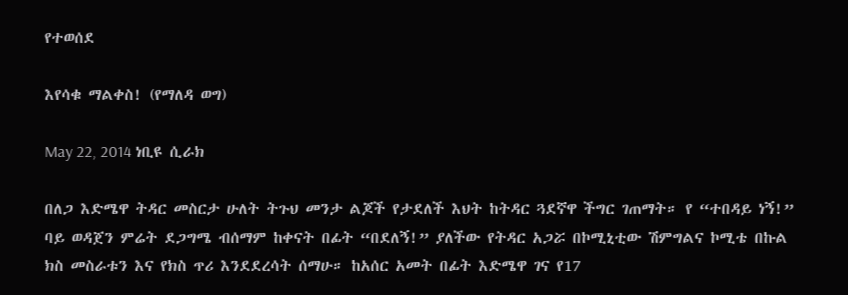የተወሰደ

እየሳቁ ማልቀስ! (የማለዳ ወግ)

May 22, 2014 ነቢዩ ሲራክ

በለጋ እድሜዋ ትዳር መስርታ ሁለት ትጉህ መንታ ልጆች የታደለች እህት ከትዳር ጓደኛዋ ችግር ገጠማት። የ “ተበዳይ ነኝ!” ባይ ወዳጀን ምሬት ደጋግሜ ብሰማም ከቀናት በፊት “በደለኝ!” ያለችው የትዳር አጋሯ በኮሚኒቲው ሽምግልና ኮሚቴ በኩል ክስ መስራቱን እና የክስ ጥሪ እንደደረሳት ሰማሁ። ከአሰር አመት በፊት እድሜዋ ገና የ17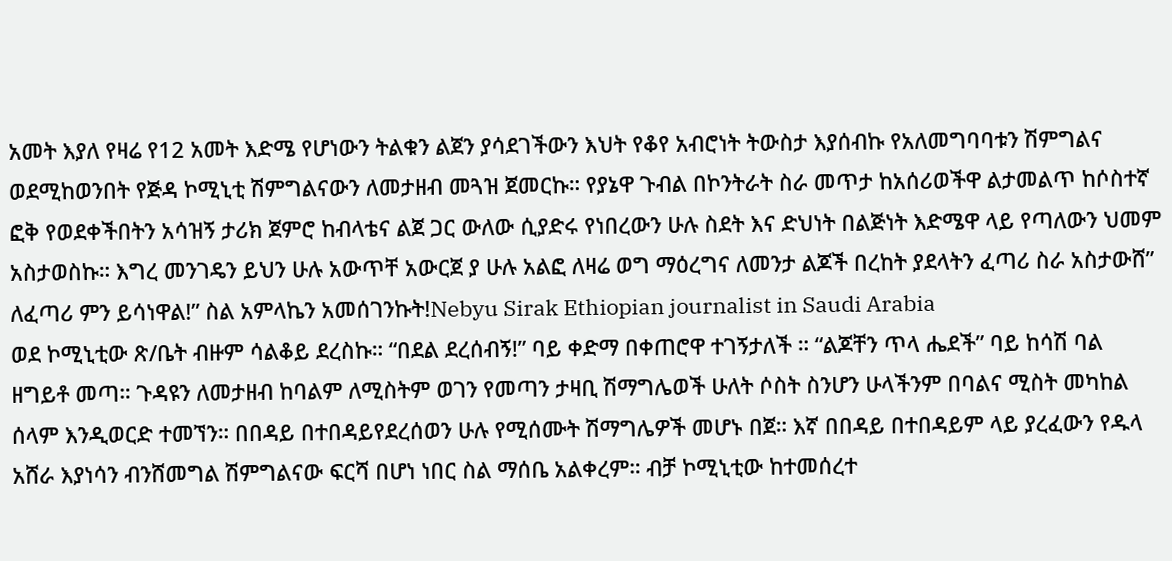አመት እያለ የዛሬ የ12 አመት እድሜ የሆነውን ትልቁን ልጀን ያሳደገችውን እህት የቆየ አብሮነት ትውስታ እያሰብኩ የአለመግባባቱን ሽምግልና ወደሚከወንበት የጅዳ ኮሚኒቲ ሽምግልናውን ለመታዘብ መጓዝ ጀመርኩ። የያኔዋ ጉብል በኮንትራት ስራ መጥታ ከአሰሪወችዋ ልታመልጥ ከሶስተኛ ፎቅ የወደቀችበትን አሳዝኝ ታሪክ ጀምሮ ከብላቴና ልጀ ጋር ውለው ሲያድሩ የነበረውን ሁሉ ስደት እና ድህነት በልጅነት እድሜዋ ላይ የጣለውን ህመም አስታወስኩ። እግረ መንገዴን ይህን ሁሉ አውጥቸ አውርጀ ያ ሁሉ አልፎ ለዛሬ ወግ ማዕረግና ለመንታ ልጆች በረከት ያደላትን ፈጣሪ ስራ አስታውሸ” ለፈጣሪ ምን ይሳነዋል!” ስል አምላኬን አመሰገንኩት!Nebyu Sirak Ethiopian journalist in Saudi Arabia
ወደ ኮሚኒቲው ጽ/ቤት ብዙም ሳልቆይ ደረስኩ። “በደል ደረሰብኝ!” ባይ ቀድማ በቀጠሮዋ ተገኝታለች ። “ልጆቸን ጥላ ሔደች” ባይ ከሳሽ ባል ዘግይቶ መጣ። ጉዳዩን ለመታዘብ ከባልም ለሚስትም ወገን የመጣን ታዛቢ ሽማግሌወች ሁለት ሶስት ስንሆን ሁላችንም በባልና ሚስት መካከል ሰላም እንዲወርድ ተመኘን። በበዳይ በተበዳይየደረሰወን ሁሉ የሚሰሙት ሽማግሌዎች መሆኑ በጀ። እኛ በበዳይ በተበዳይም ላይ ያረፈውን የዱላ አሸራ እያነሳን ብንሸመግል ሽምግልናው ፍርሻ በሆነ ነበር ስል ማሰቤ አልቀረም። ብቻ ኮሚኒቲው ከተመሰረተ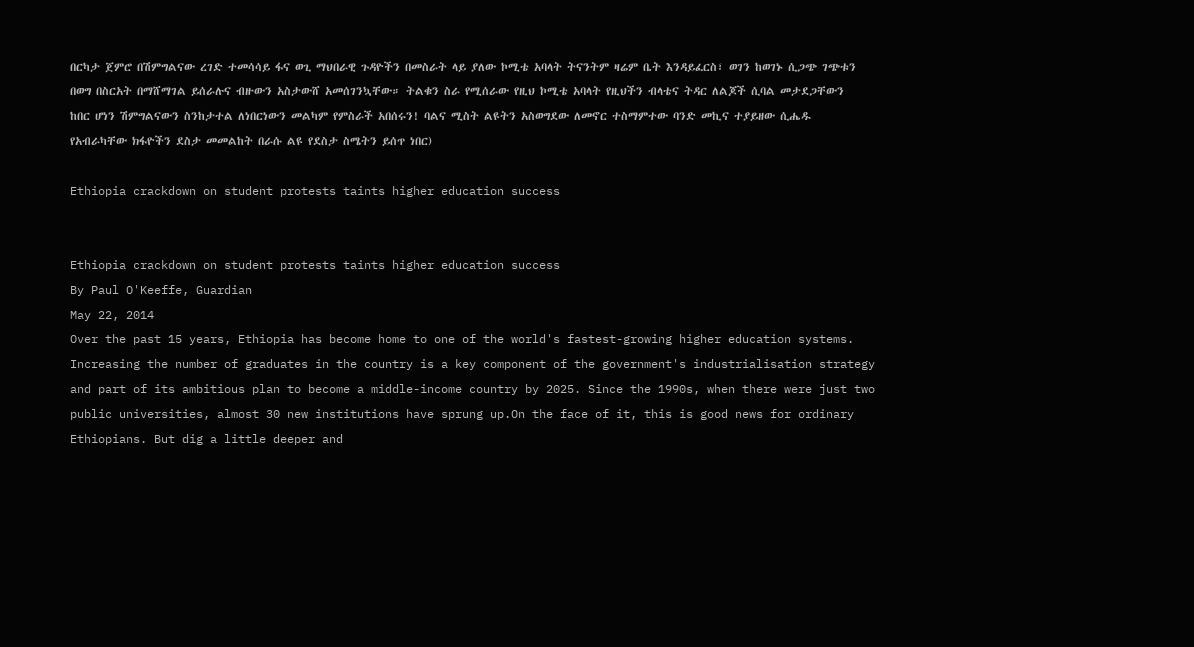በርካታ ጀምሮ በሽምግልናው ረገድ ተመሳሳይ ፋና ወጊ ማህበራዊ ጉዳዮችን በመስራት ላይ ያለው ኮሚቴ አባላት ትናንትም ዛሬም ቤት እንዳይፈርስ፣ ወገን ከወገኑ ሲጋጭ ገጭቱን በወግ በስርአት በማሸማገል ይሰራሉና ብዙውን አስታውሸ አመሰገንኳቸው። ትልቁን ስራ የሚሰራው የዚህ ኮሚቴ አባላት የዚህችን ብላቴና ትዳር ለልጆች ሲባል መታደጋቸውን ከበር ሆነን ሽምግልናውን ስንከታተል ለነበርነውን መልካም የምስራች አበሰሩን! ባልና ሚስት ልዩትን አስወግደው ለመኖር ተስማምተው ባንድ መኪና ተያይዘው ሲሔዱ የአብራካቸው ክፋዮችን ደስታ መመልከት በራሱ ልዩ የደስታ ስሜትን ይሰጥ ነበር)

Ethiopia crackdown on student protests taints higher education success


Ethiopia crackdown on student protests taints higher education success
By Paul O'Keeffe, Guardian
May 22, 2014
Over the past 15 years, Ethiopia has become home to one of the world's fastest-growing higher education systems. Increasing the number of graduates in the country is a key component of the government's industrialisation strategy and part of its ambitious plan to become a middle-income country by 2025. Since the 1990s, when there were just two public universities, almost 30 new institutions have sprung up.On the face of it, this is good news for ordinary Ethiopians. But dig a little deeper and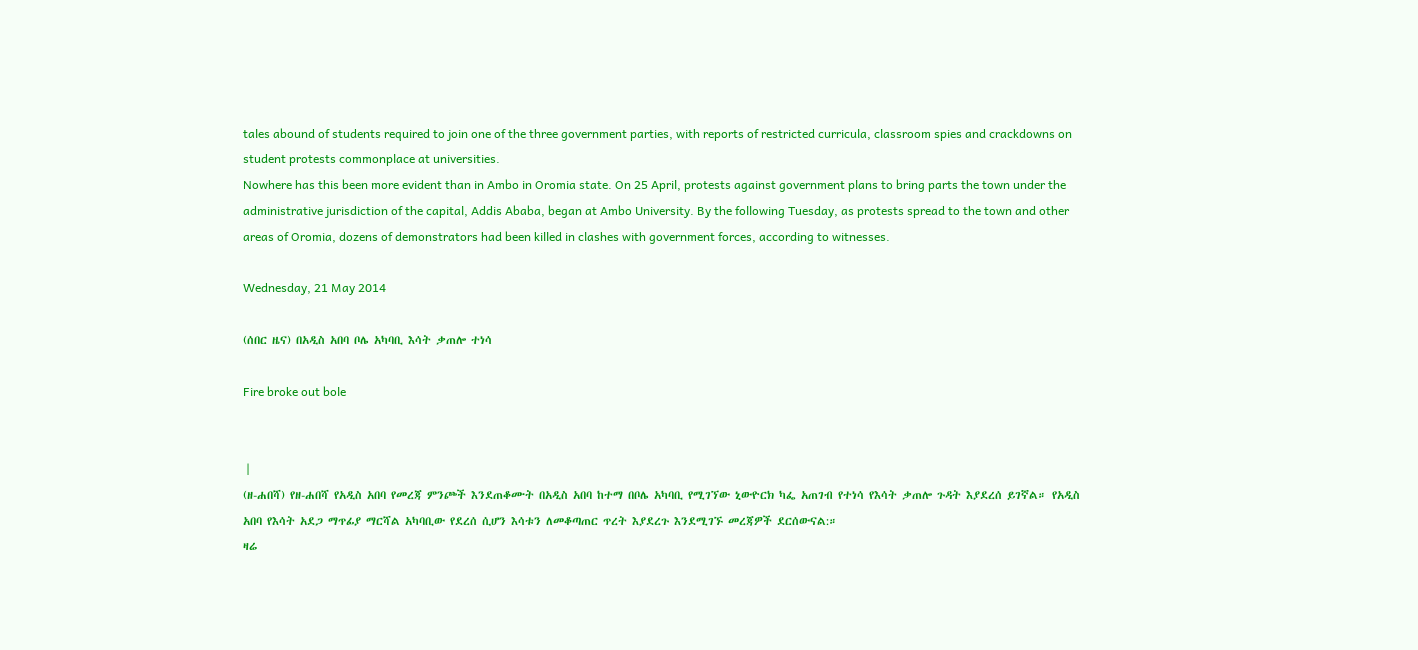tales abound of students required to join one of the three government parties, with reports of restricted curricula, classroom spies and crackdowns on student protests commonplace at universities.
Nowhere has this been more evident than in Ambo in Oromia state. On 25 April, protests against government plans to bring parts the town under the administrative jurisdiction of the capital, Addis Ababa, began at Ambo University. By the following Tuesday, as protests spread to the town and other areas of Oromia, dozens of demonstrators had been killed in clashes with government forces, according to witnesses.

Wednesday, 21 May 2014

(ሰበር ዜና) በአዲስ አበባ ቦሌ አካባቢ እሳት ቃጠሎ ተነሳ

Fire broke out bole


 |
(ዘ-ሐበሻ) የዘ-ሐበሻ የአዲስ አበባ የመረጃ ምንጮች እንደጠቆሙት በአዲስ አበባ ከተማ በቦሌ አካባቢ የሚገኘው ኒውዮርክ ካፌ አጠገብ የተነሳ የእሳት ቃጠሎ ጉዳት እያደረሰ ይገኛል። የአዲስ አበባ የእሳት አደጋ ማጥፊያ ማርሻል አካባቢው የደረሰ ሲሆን እሳቱን ለመቆጣጠር ጥረት እያደረጉ እንደሚገኙ መረጃዎች ደርሰውናል:።
ዛሬ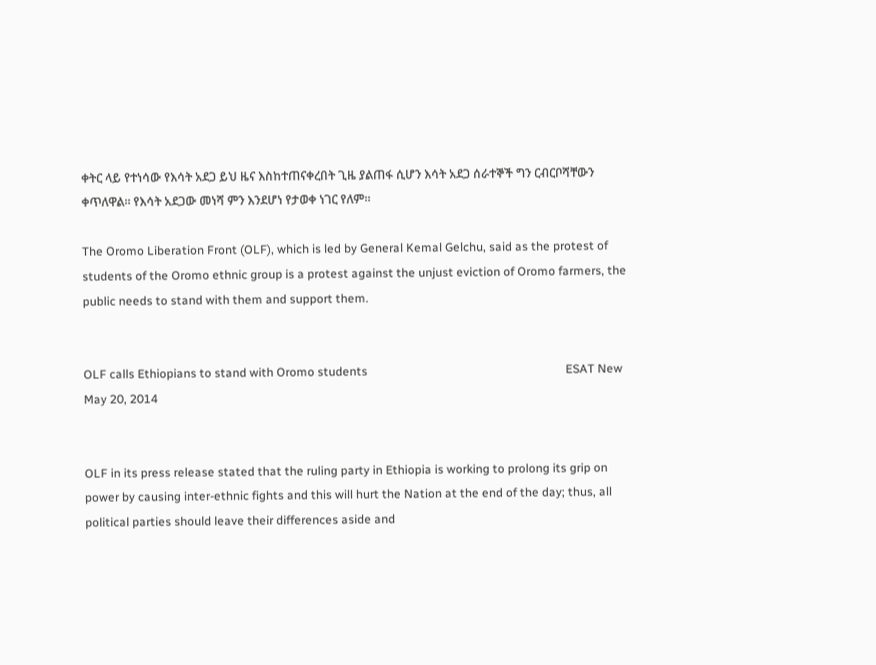ቀትር ላይ የተነሳው የእሳት አደጋ ይህ ዜና እስከተጠናቀረበት ጊዜ ያልጠፋ ሲሆን እሳት አደጋ ሰራተኞች ግን ርብርቦሻቸውን ቀጥለዋል። የእሳት አደጋው መነሻ ምን እንደሆነ የታወቀ ነገር የለም።

The Oromo Liberation Front (OLF), which is led by General Kemal Gelchu, said as the protest of students of the Oromo ethnic group is a protest against the unjust eviction of Oromo farmers, the public needs to stand with them and support them.


OLF calls Ethiopians to stand with Oromo students                                                                  ESAT New  May 20, 2014


OLF in its press release stated that the ruling party in Ethiopia is working to prolong its grip on power by causing inter-ethnic fights and this will hurt the Nation at the end of the day; thus, all political parties should leave their differences aside and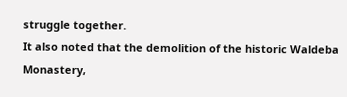struggle together.
It also noted that the demolition of the historic Waldeba Monastery,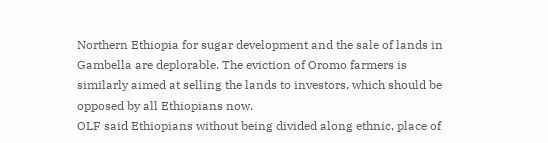Northern Ethiopia for sugar development and the sale of lands in Gambella are deplorable. The eviction of Oromo farmers is similarly aimed at selling the lands to investors, which should be opposed by all Ethiopians now.
OLF said Ethiopians without being divided along ethnic, place of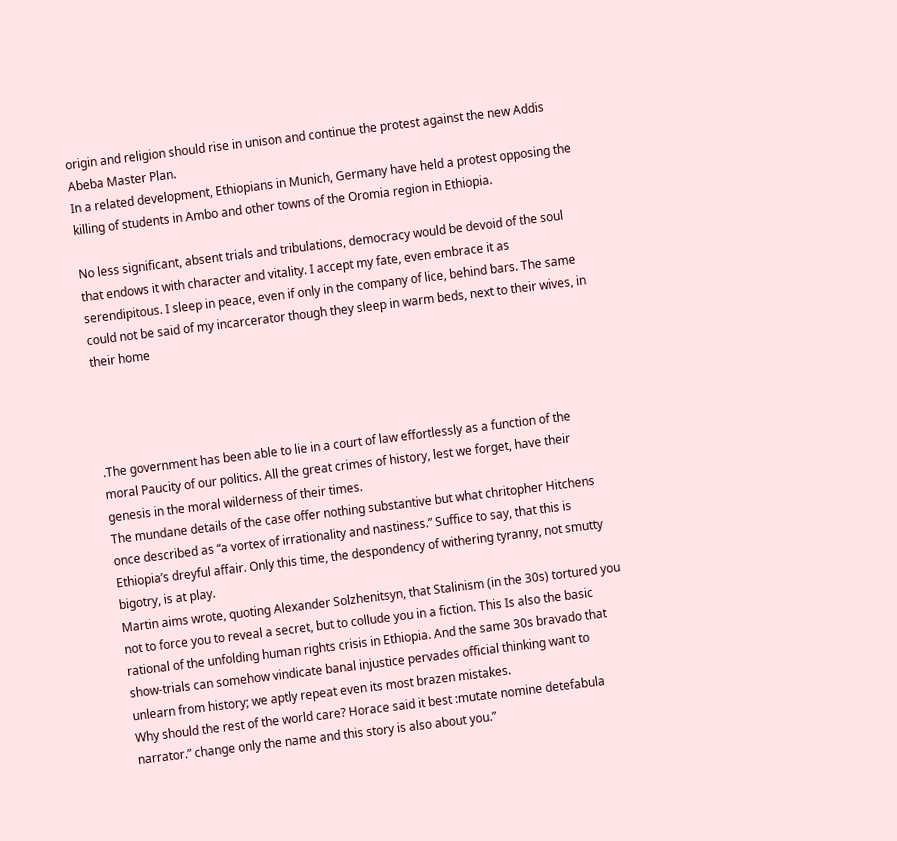origin and religion should rise in unison and continue the protest against the new Addis Abeba Master Plan.
In a related development, Ethiopians in Munich, Germany have held a protest opposing the killing of students in Ambo and other towns of the Oromia region in Ethiopia.

No less significant, absent trials and tribulations, democracy would be devoid of the soul that endows it with character and vitality. I accept my fate, even embrace it as serendipitous. I sleep in peace, even if only in the company of lice, behind bars. The same could not be said of my incarcerator though they sleep in warm beds, next to their wives, in their home




.The government has been able to lie in a court of law effortlessly as a function of the moral Paucity of our politics. All the great crimes of history, lest we forget, have their genesis in the moral wilderness of their times.
The mundane details of the case offer nothing substantive but what chritopher Hitchens once described as “a vortex of irrationality and nastiness.” Suffice to say, that this is Ethiopia’s dreyful affair. Only this time, the despondency of withering tyranny, not smutty bigotry, is at play.
Martin aims wrote, quoting Alexander Solzhenitsyn, that Stalinism (in the 30s) tortured you not to force you to reveal a secret, but to collude you in a fiction. This Is also the basic rational of the unfolding human rights crisis in Ethiopia. And the same 30s bravado that show-trials can somehow vindicate banal injustice pervades official thinking want to unlearn from history; we aptly repeat even its most brazen mistakes.
Why should the rest of the world care? Horace said it best :mutate nomine detefabula narrator.” change only the name and this story is also about you.”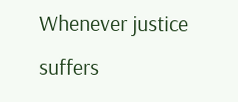Whenever justice suffers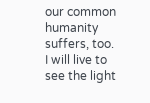our common humanity suffers, too.
I will live to see the light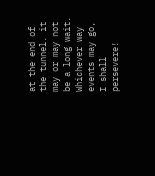at the end of the tunnel. it may or may not be a long wait. Whichever way events may go, I shall persevere!